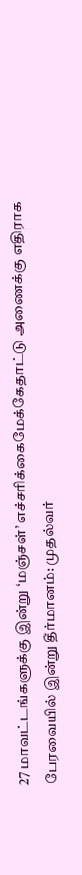27 மாவட்டங்களுக்கு இன்று ‘மஞ்சள்’ எச்சரிக்கைமேக்கேதாட்டு அணைக்கு எதிராக பேரவையில் இன்று தீர்மானம்: முதல்வர்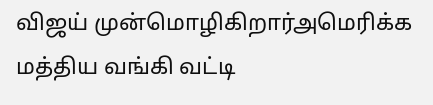விஜய் முன்மொழிகிறார்அமெரிக்க மத்திய வங்கி வட்டி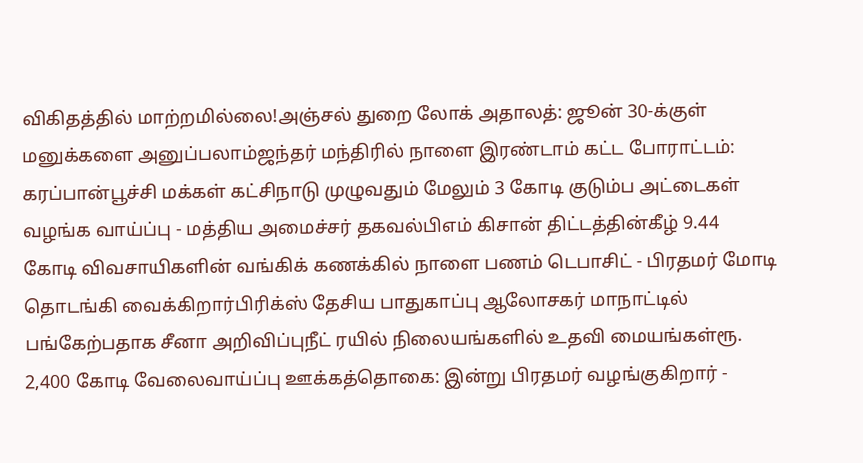விகிதத்தில் மாற்றமில்லை!அஞ்சல் துறை லோக் அதாலத்: ஜூன் 30-க்குள் மனுக்களை அனுப்பலாம்ஜந்தர் மந்திரில் நாளை இரண்டாம் கட்ட போராட்டம்: கரப்பான்பூச்சி மக்கள் கட்சிநாடு முழுவதும் மேலும் 3 கோடி குடும்ப அட்டைகள் வழங்க வாய்ப்பு - மத்திய அமைச்சர் தகவல்பிஎம் கிசான் திட்டத்தின்கீழ் 9.44 கோடி விவசாயிகளின் வங்கிக் கணக்கில் நாளை பணம் டெபாசிட் - பிரதமர் மோடி தொடங்கி வைக்கிறார்பிரிக்ஸ் தேசிய பாதுகாப்பு ஆலோசகர் மாநாட்டில் பங்கேற்பதாக சீனா அறிவிப்புநீட் ரயில் நிலையங்களில் உதவி மையங்கள்ரூ. 2,400 கோடி வேலைவாய்ப்பு ஊக்கத்தொகை: இன்று பிரதமர் வழங்குகிறார் -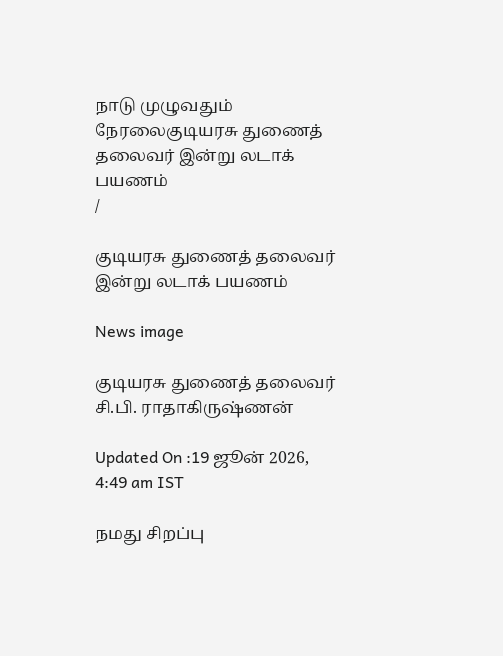நாடு முழுவதும் நேரலைகுடியரசு துணைத் தலைவர் இன்று லடாக் பயணம்
/

குடியரசு துணைத் தலைவர் இன்று லடாக் பயணம்

News image

குடியரசு துணைத் தலைவர் சி.பி. ராதாகிருஷ்ணன்

Updated On :19 ஜூன் 2026, 4:49 am IST

நமது சிறப்பு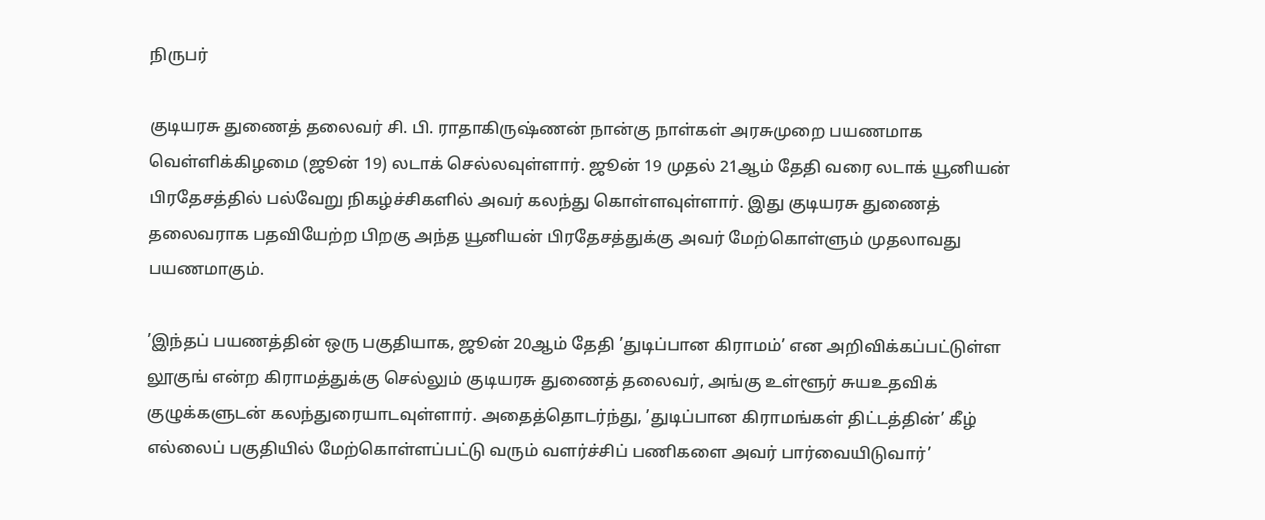நிருபர்

குடியரசு துணைத் தலைவர் சி. பி. ராதாகிருஷ்ணன் நான்கு நாள்கள் அரசுமுறை பயணமாக வெள்ளிக்கிழமை (ஜூன் 19) லடாக் செல்லவுள்ளார். ஜூன் 19 முதல் 21ஆம் தேதி வரை லடாக் யூனியன் பிரதேசத்தில் பல்வேறு நிகழ்ச்சிகளில் அவர் கலந்து கொள்ளவுள்ளார். இது குடியரசு துணைத் தலைவராக பதவியேற்ற பிறகு அந்த யூனியன் பிரதேசத்துக்கு அவர் மேற்கொள்ளும் முதலாவது பயணமாகும்.

’இந்தப் பயணத்தின் ஒரு பகுதியாக, ஜூன் 20ஆம் தேதி ’துடிப்பான கிராமம்’ என அறிவிக்கப்பட்டுள்ள லூகுங் என்ற கிராமத்துக்கு செல்லும் குடியரசு துணைத் தலைவர், அங்கு உள்ளூர் சுயஉதவிக் குழுக்களுடன் கலந்துரையாடவுள்ளார். அதைத்தொடர்ந்து, ’துடிப்பான கிராமங்கள் திட்டத்தின்’ கீழ் எல்லைப் பகுதியில் மேற்கொள்ளப்பட்டு வரும் வளர்ச்சிப் பணிகளை அவர் பார்வையிடுவார்’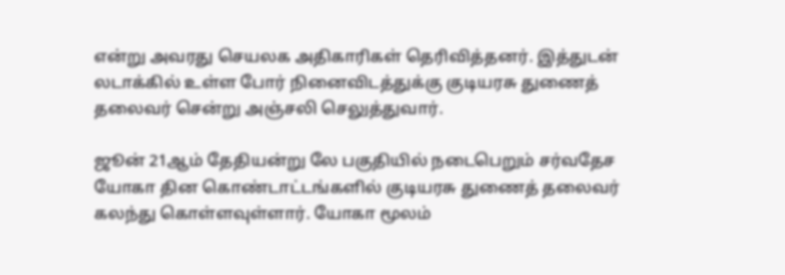என்று அவரது செயலக அதிகாரிகள் தெரிவித்தனர். இத்துடன் லடாக்கில் உள்ள போர் நினைவிடத்துக்கு குடியரசு துணைத் தலைவர் சென்று அஞ்சலி செலுத்துவார்.

ஜூன் 21ஆம் தேதியன்று லே பகுதியில் நடைபெறும் சர்வதேச யோகா தின கொண்டாட்டங்களில் குடியரசு துணைத் தலைவர் கலந்து கொள்ளவுள்ளார். யோகா மூலம்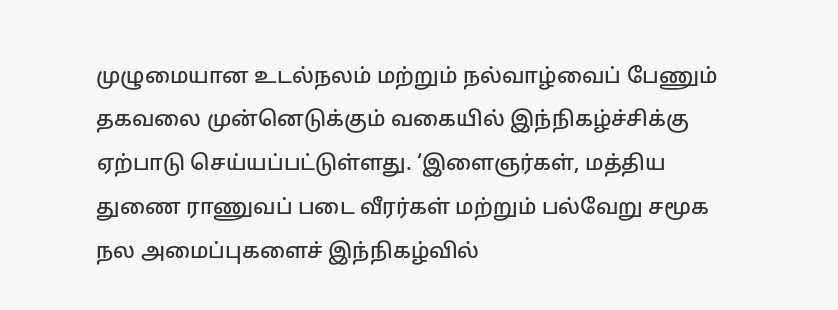முழுமையான உடல்நலம் மற்றும் நல்வாழ்வைப் பேணும் தகவலை முன்னெடுக்கும் வகையில் இந்நிகழ்ச்சிக்கு ஏற்பாடு செய்யப்பட்டுள்ளது. ‘இளைஞர்கள், மத்திய துணை ராணுவப் படை வீரர்கள் மற்றும் பல்வேறு சமூக நல அமைப்புகளைச் இந்நிகழ்வில்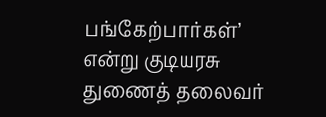பங்கேற்பார்கள்’ என்று குடியரசு துணைத் தலைவர்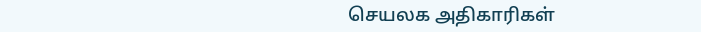செயலக அதிகாரிகள்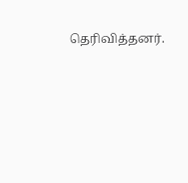தெரிவித்தனர்.